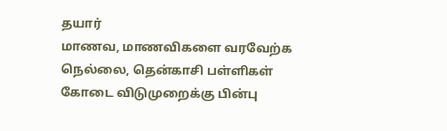தயார்
மாணவ, மாணவிகளை வரவேற்க நெல்லை, தென்காசி பள்ளிகள்
கோடை விடுமுறைக்கு பின்பு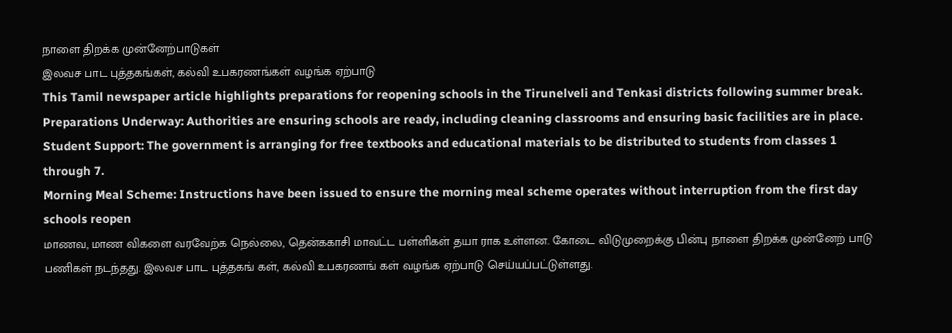நாளை திறக்க முன்னேற்பாடுகள்
இலவச பாட புத்தகங்கள், கல்வி உபகரணங்கள் வழங்க ஏற்பாடு
This Tamil newspaper article highlights preparations for reopening schools in the Tirunelveli and Tenkasi districts following summer break.
Preparations Underway: Authorities are ensuring schools are ready, including cleaning classrooms and ensuring basic facilities are in place.
Student Support: The government is arranging for free textbooks and educational materials to be distributed to students from classes 1 through 7.
Morning Meal Scheme: Instructions have been issued to ensure the morning meal scheme operates without interruption from the first day schools reopen
மாணவ, மாண விகளை வரவேற்க நெல்லை, தென்ககாசி மாவட்ட பள்ளிகள் தயா ராக உள்ளன. கோடை விடுமுறைக்கு பின்பு நாளை திறக்க முன்னேற் பாடு பணிகள் நடந்தது. இலவச பாட புத்தகங் கள், கல்வி உபகரணங் கள் வழங்க ஏற்பாடு செய்யப்பட்டுள்ளது.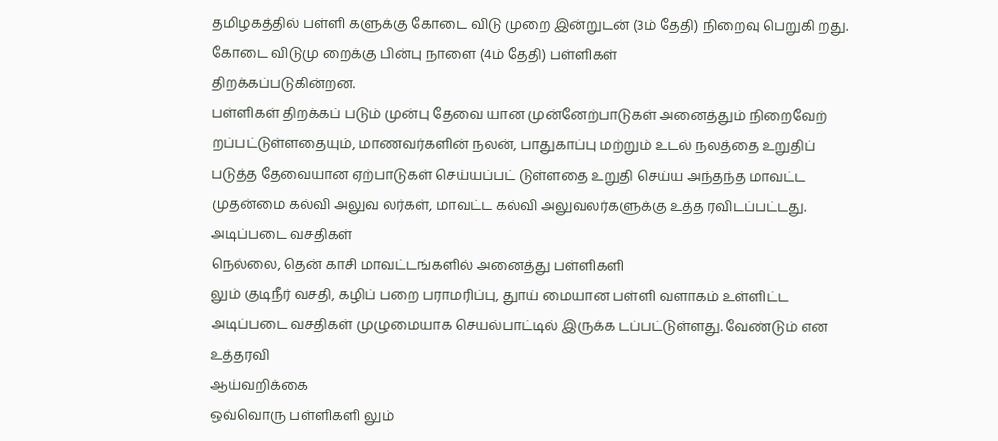தமிழகத்தில் பள்ளி களுக்கு கோடை விடு முறை இன்றுடன் (3ம் தேதி) நிறைவு பெறுகி றது. கோடை விடுமு றைக்கு பின்பு நாளை (4ம் தேதி) பள்ளிகள்
திறக்கப்படுகின்றன.
பள்ளிகள் திறக்கப் படும் முன்பு தேவை யான முன்னேற்பாடுகள் அனைத்தும் நிறைவேற் றப்பட்டுள்ளதையும், மாணவர்களின் நலன், பாதுகாப்பு மற்றும் உடல் நலத்தை உறுதிப் படுத்த தேவையான ஏற்பாடுகள் செய்யப்பட் டுள்ளதை உறுதி செய்ய அந்தந்த மாவட்ட முதன்மை கல்வி அலுவ லர்கள், மாவட்ட கல்வி அலுவலர்களுக்கு உத்த ரவிடப்பட்டது.
அடிப்படை வசதிகள்
நெல்லை, தென் காசி மாவட்டங்களில் அனைத்து பள்ளிகளி
லும் குடிநீர் வசதி, கழிப் பறை பராமரிப்பு, துாய் மையான பள்ளி வளாகம் உள்ளிட்ட அடிப்படை வசதிகள் முழுமையாக செயல்பாட்டில் இருக்க டப்பட்டுள்ளது. வேண்டும் என உத்தரவி
ஆய்வறிக்கை
ஒவ்வொரு பள்ளிகளி லும்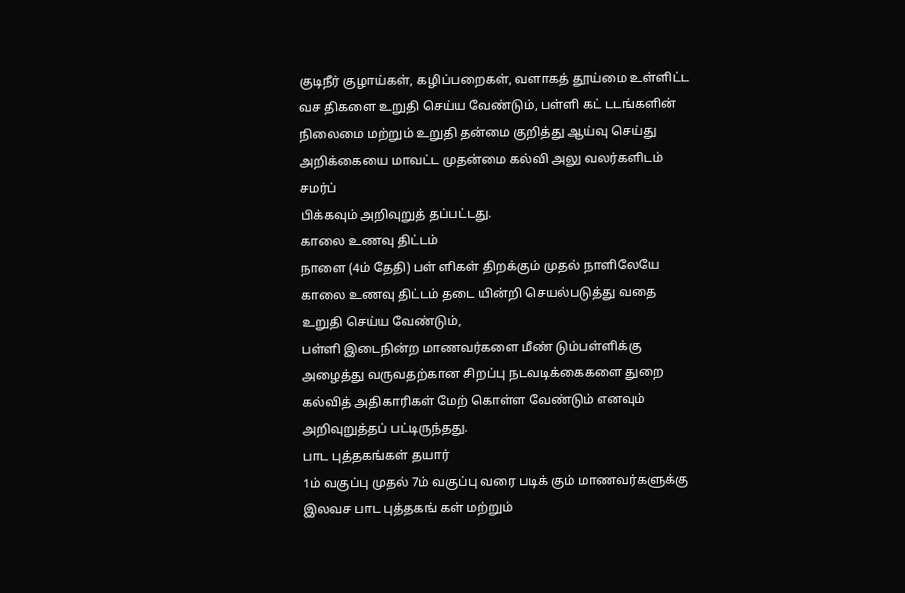குடிநீர் குழாய்கள், கழிப்பறைகள், வளாகத் தூய்மை உள்ளிட்ட வச திகளை உறுதி செய்ய வேண்டும், பள்ளி கட் டடங்களின் நிலைமை மற்றும் உறுதி தன்மை குறித்து ஆய்வு செய்து அறிக்கையை மாவட்ட முதன்மை கல்வி அலு வலர்களிடம் சமர்ப்
பிக்கவும் அறிவுறுத் தப்பட்டது.
காலை உணவு திட்டம்
நாளை (4ம் தேதி) பள் ளிகள் திறக்கும் முதல் நாளிலேயே காலை உணவு திட்டம் தடை யின்றி செயல்படுத்து வதை உறுதி செய்ய வேண்டும்,
பள்ளி இடைநின்ற மாணவர்களை மீண் டும்பள்ளிக்கு அழைத்து வருவதற்கான சிறப்பு நடவடிக்கைகளை துறை கல்வித் அதிகாரிகள் மேற் கொள்ள வேண்டும் எனவும் அறிவுறுத்தப் பட்டிருந்தது.
பாட புத்தகங்கள் தயார்
1ம் வகுப்பு முதல் 7ம் வகுப்பு வரை படிக் கும் மாணவர்களுக்கு இலவச பாட புத்தகங் கள் மற்றும்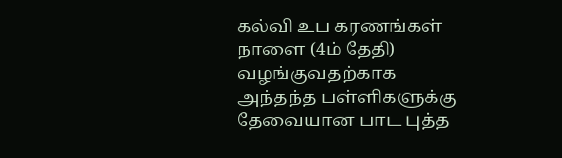கல்வி உப கரணங்கள் நாளை (4ம் தேதி) வழங்குவதற்காக அந்தந்த பள்ளிகளுக்கு தேவையான பாட புத்த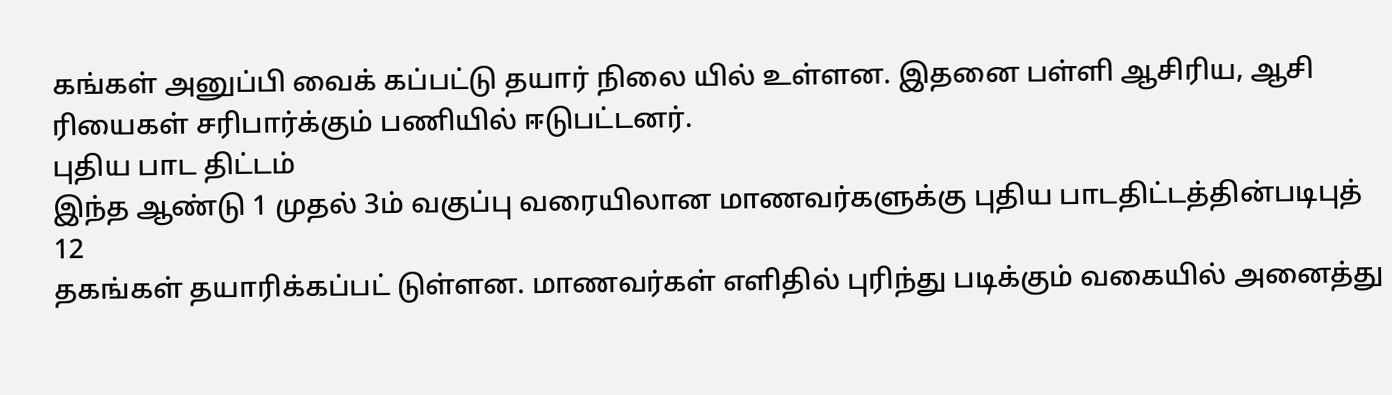கங்கள் அனுப்பி வைக் கப்பட்டு தயார் நிலை யில் உள்ளன. இதனை பள்ளி ஆசிரிய, ஆசி ரியைகள் சரிபார்க்கும் பணியில் ஈடுபட்டனர்.
புதிய பாட திட்டம்
இந்த ஆண்டு 1 முதல் 3ம் வகுப்பு வரையிலான மாணவர்களுக்கு புதிய பாடதிட்டத்தின்படிபுத்
12
தகங்கள் தயாரிக்கப்பட் டுள்ளன. மாணவர்கள் எளிதில் புரிந்து படிக்கும் வகையில் அனைத்து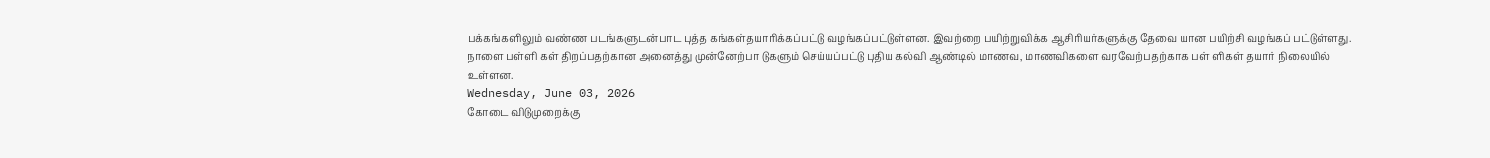பக்கங்களிலும் வண்ண படங்களுடன்பாட புத்த கங்கள்தயாரிக்கப்பட்டு வழங்கப்பட்டுள்ளன. இவற்றை பயிற்றுவிக்க ஆசிரியர்களுக்கு தேவை யான பயிற்சி வழங்கப் பட்டுள்ளது.
நாளை பள்ளி கள் திறப்பதற்கான அனைத்து முன்னேற்பா டுகளும் செய்யப்பட்டு புதிய கல்வி ஆண்டில் மாணவ, மாணவிகளை வரவேற்பதற்காக பள் ளிகள் தயார் நிலையில் உள்ளன.
Wednesday, June 03, 2026
கோடை விடுமுறைக்கு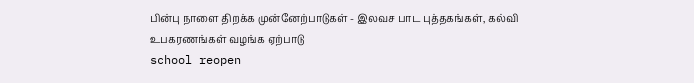பின்பு நாளை திறக்க முன்னேற்பாடுகள் - இலவச பாட புத்தகங்கள், கல்வி உபகரணங்கள் வழங்க ஏற்பாடு
school reopen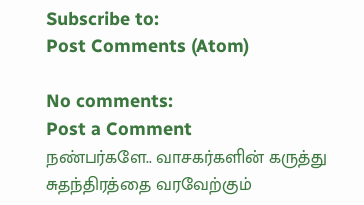Subscribe to:
Post Comments (Atom)

No comments:
Post a Comment
நண்பர்களே.. வாசகர்களின் கருத்து சுதந்திரத்தை வரவேற்கும்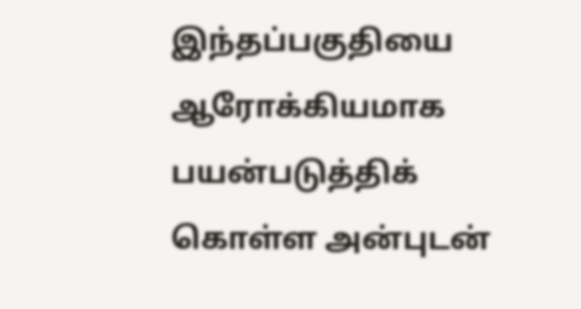இந்தப்பகுதியை ஆரோக்கியமாக பயன்படுத்திக் கொள்ள அன்புடன்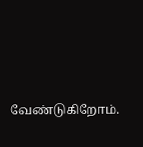வேண்டுகிறோம்.